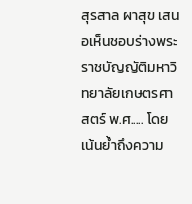สุรสาล ผาสุข เสนอเห็นชอบร่างพระราชบัญญัติมหาวิทยาลัยเกษตรศาสตร์ พ.ศ..... โดยเน้นย้ำถึงความ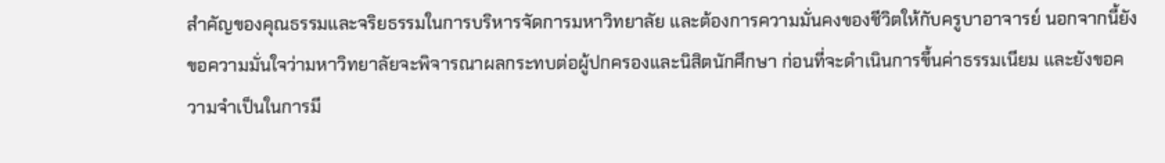สำคัญของคุณธรรมและจริยธรรมในการบริหารจัดการมหาวิทยาลัย และต้องการความมั่นคงของชีวิตให้กับครูบาอาจารย์ นอกจากนี้ยังขอความมั่นใจว่ามหาวิทยาลัยจะพิจารณาผลกระทบต่อผู้ปกครองและนิสิตนักศึกษา ก่อนที่จะดำเนินการขึ้นค่าธรรมเนียม และยังขอความจำเป็นในการมี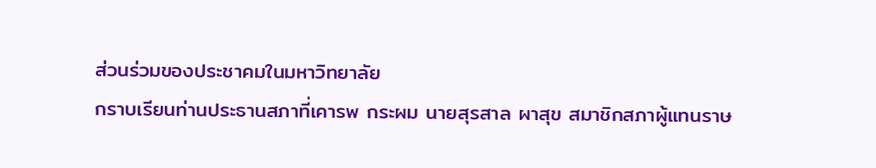ส่วนร่วมของประชาคมในมหาวิทยาลัย
กราบเรียนท่านประธานสภาที่เคารพ กระผม นายสุรสาล ผาสุข สมาชิกสภาผู้แทนราษ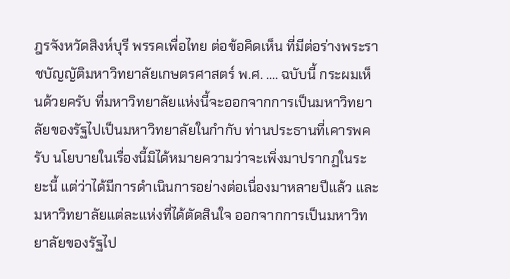ฎรจังหวัดสิงห์บุรี พรรคเพื่อไทย ต่อข้อคิดเห็น ที่มีต่อร่างพระราชบัญญัติมหาวิทยาลัยเกษตรศาสตร์ พ.ศ. .... ฉบับนี้ กระผมเห็นด้วยครับ ที่มหาวิทยาลัยแห่งนี้จะออกจากการเป็นมหาวิทยาลัยของรัฐไปเป็นมหาวิทยาลัยในกํากับ ท่านประธานที่เคารพครับ นโยบายในเรื่องนี้มิได้หมายความว่าจะเพิ่งมาปรากฏในระยะนี้ แต่ว่าได้มีการดําเนินการอย่างต่อเนื่องมาหลายปีแล้ว และมหาวิทยาลัยแต่ละแห่งที่ได้ตัดสินใจ ออกจากการเป็นมหาวิทยาลัยของรัฐไป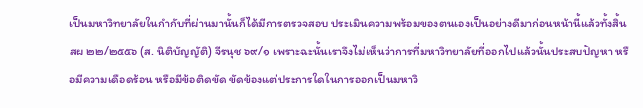เป็นมหาวิทยาลัยในกํากับที่ผ่านมานั้นก็ได้มีการตรวจสอบ ประเมินความพร้อมของตนเองเป็นอย่างดีมาก่อนหน้านี้แล้วทั้งสิ้น สผ ๒๒/๒๕๕๖ (ส. นิติบัญญัติ) จีรนุช ๖๙/๑ เพราะฉะนั้นเราจึงไม่เห็นว่าการที่มหาวิทยาลัยที่ออกไปแล้วนั้นประสบปัญหา หรือมีความเดือดร้อน หรือมีข้อติดขัด ขัดข้องแต่ประการใดในการออกเป็นมหาวิ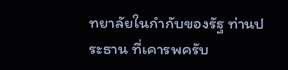ทยาลัยในกํากับของรัฐ ท่านประธาน ที่เคารพครับ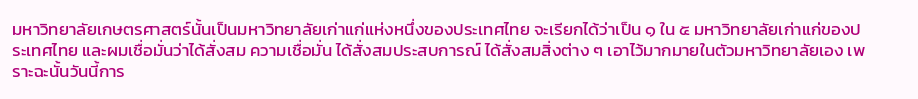มหาวิทยาลัยเกษตรศาสตร์นั้นเป็นมหาวิทยาลัยเก่าแก่แห่งหนึ่งของประเทศไทย จะเรียกได้ว่าเป็น ๑ ใน ๕ มหาวิทยาลัยเก่าแก่ของประเทศไทย และผมเชื่อมั่นว่าได้สั่งสม ความเชื่อมั่น ได้สั่งสมประสบการณ์ ได้สั่งสมสิ่งต่าง ๆ เอาไว้มากมายในตัวมหาวิทยาลัยเอง เพราะฉะนั้นวันนี้การ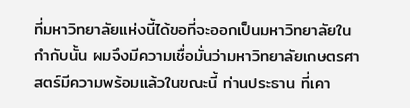ที่มหาวิทยาลัยแห่งนี้ได้ขอที่จะออกเป็นมหาวิทยาลัยในกํากับนั้น ผมจึงมีความเชื่อมั่นว่ามหาวิทยาลัยเกษตรศาสตร์มีความพร้อมแล้วในขณะนี้ ท่านประธาน ที่เคา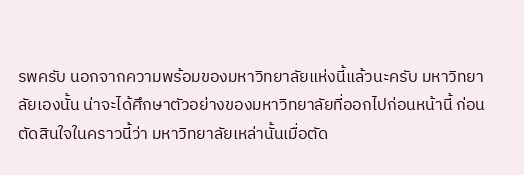รพครับ นอกจากความพร้อมของมหาวิทยาลัยแห่งนี้แล้วนะครับ มหาวิทยาลัยเองนั้น น่าจะได้ศึกษาตัวอย่างของมหาวิทยาลัยที่ออกไปก่อนหน้านี้ ก่อนตัดสินใจในคราวนี้ว่า มหาวิทยาลัยเหล่านั้นเมื่อตัด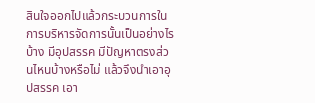สินใจออกไปแล้วกระบวนการในการบริหารจัดการนั้นเป็นอย่างไรบ้าง มีอุปสรรค มีปัญหาตรงส่วนไหนบ้างหรือไม่ แล้วจึงนําเอาอุปสรรค เอา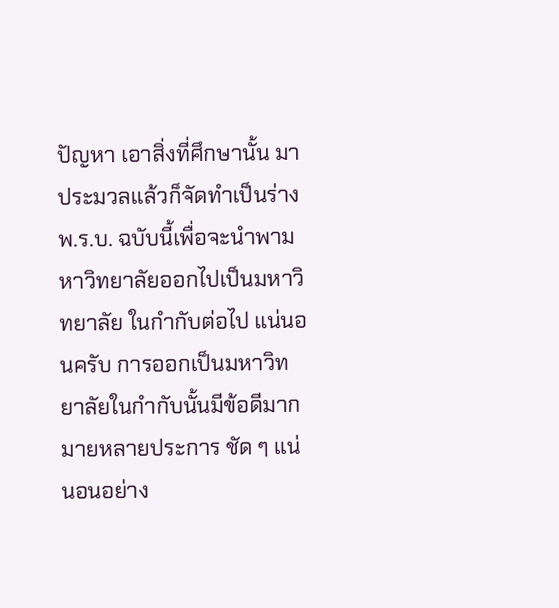ปัญหา เอาสิ่งที่ศึกษานั้น มาประมวลแล้วก็จัดทําเป็นร่าง พ.ร.บ. ฉบับนี้เพื่อจะนําพามหาวิทยาลัยออกไปเป็นมหาวิทยาลัย ในกํากับต่อไป แน่นอนครับ การออกเป็นมหาวิทยาลัยในกํากับนั้นมีข้อดีมากมายหลายประการ ชัด ๆ แน่นอนอย่าง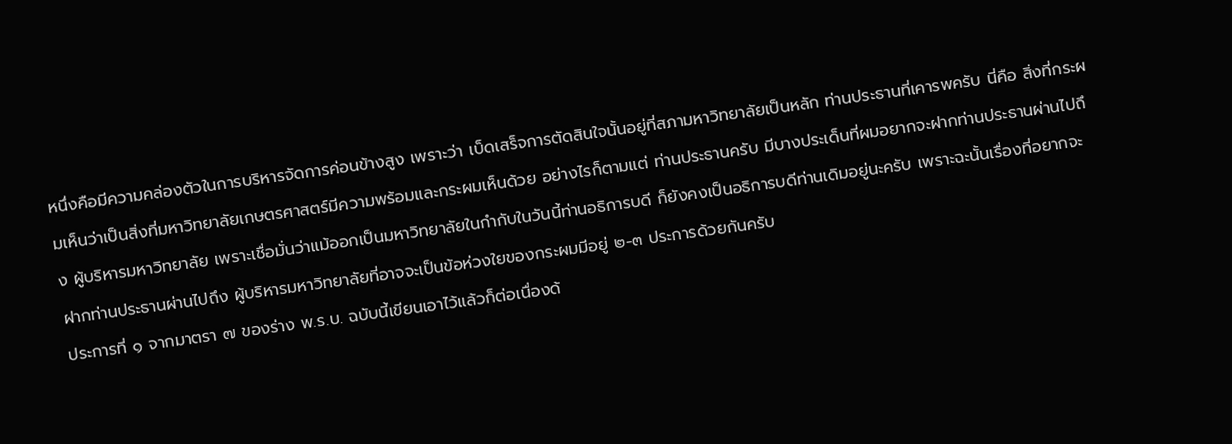หนึ่งคือมีความคล่องตัวในการบริหารจัดการค่อนข้างสูง เพราะว่า เบ็ดเสร็จการตัดสินใจนั้นอยู่ที่สภามหาวิทยาลัยเป็นหลัก ท่านประธานที่เคารพครับ นี่คือ สิ่งที่กระผมเห็นว่าเป็นสิ่งที่มหาวิทยาลัยเกษตรศาสตร์มีความพร้อมและกระผมเห็นด้วย อย่างไรก็ตามแต่ ท่านประธานครับ มีบางประเด็นที่ผมอยากจะฝากท่านประธานผ่านไปถึง ผู้บริหารมหาวิทยาลัย เพราะเชื่อมั่นว่าแม้ออกเป็นมหาวิทยาลัยในกํากับในวันนี้ท่านอธิการบดี ก็ยังคงเป็นอธิการบดีท่านเดิมอยู่นะครับ เพราะฉะนั้นเรื่องที่อยากจะฝากท่านประธานผ่านไปถึง ผู้บริหารมหาวิทยาลัยที่อาจจะเป็นข้อห่วงใยของกระผมมีอยู่ ๒-๓ ประการด้วยกันครับ
ประการที่ ๑ จากมาตรา ๗ ของร่าง พ.ร.บ. ฉบับนี้เขียนเอาไว้แล้วก็ต่อเนื่องด้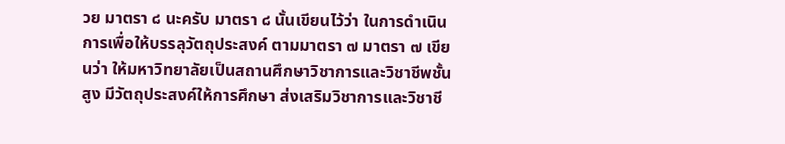วย มาตรา ๘ นะครับ มาตรา ๘ นั้นเขียนไว้ว่า ในการดําเนินการเพื่อให้บรรลุวัตถุประสงค์ ตามมาตรา ๗ มาตรา ๗ เขียนว่า ให้มหาวิทยาลัยเป็นสถานศึกษาวิชาการและวิชาชีพชั้นสูง มีวัตถุประสงค์ให้การศึกษา ส่งเสริมวิชาการและวิชาชี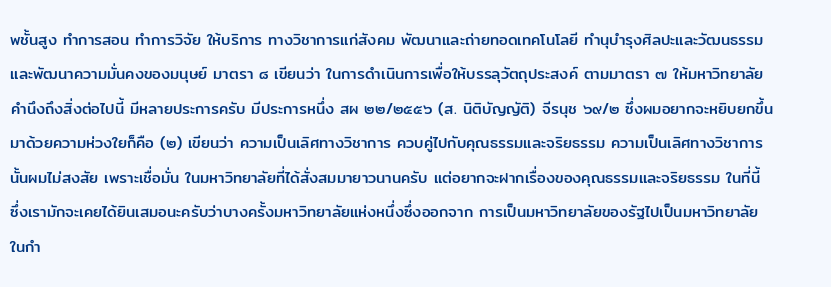พชั้นสูง ทําการสอน ทําการวิจัย ให้บริการ ทางวิชาการแก่สังคม พัฒนาและถ่ายทอดเทคโนโลยี ทํานุบํารุงศิลปะและวัฒนธรรม และพัฒนาความมั่นคงของมนุษย์ มาตรา ๘ เขียนว่า ในการดําเนินการเพื่อให้บรรลุวัตถุประสงค์ ตามมาตรา ๗ ให้มหาวิทยาลัยคํานึงถึงสิ่งต่อไปนี้ มีหลายประการครับ มีประการหนึ่ง สผ ๒๒/๒๕๕๖ (ส. นิติบัญญัติ) จีรนุช ๖๙/๒ ซึ่งผมอยากจะหยิบยกขึ้นมาด้วยความห่วงใยก็คือ (๒) เขียนว่า ความเป็นเลิศทางวิชาการ ควบคู่ไปกับคุณธรรมและจริยธรรม ความเป็นเลิศทางวิชาการนั้นผมไม่สงสัย เพราะเชื่อมั่น ในมหาวิทยาลัยที่ได้สั่งสมมายาวนานครับ แต่อยากจะฝากเรื่องของคุณธรรมและจริยธรรม ในที่นี้ ซึ่งเรามักจะเคยได้ยินเสมอนะครับว่าบางครั้งมหาวิทยาลัยแห่งหนึ่งซึ่งออกจาก การเป็นมหาวิทยาลัยของรัฐไปเป็นมหาวิทยาลัยในกํา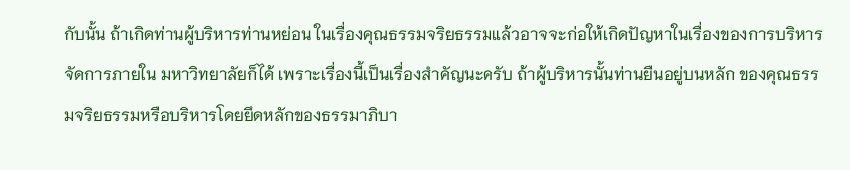กับนั้น ถ้าเกิดท่านผู้บริหารท่านหย่อน ในเรื่องคุณธรรมจริยธรรมแล้วอาจจะก่อให้เกิดปัญหาในเรื่องของการบริหารจัดการภายใน มหาวิทยาลัยก็ได้ เพราะเรื่องนี้เป็นเรื่องสําคัญนะครับ ถ้าผู้บริหารนั้นท่านยืนอยู่บนหลัก ของคุณธรรมจริยธรรมหรือบริหารโดยยึดหลักของธรรมาภิบา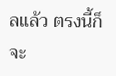ลแล้ว ตรงนี้ก็จะ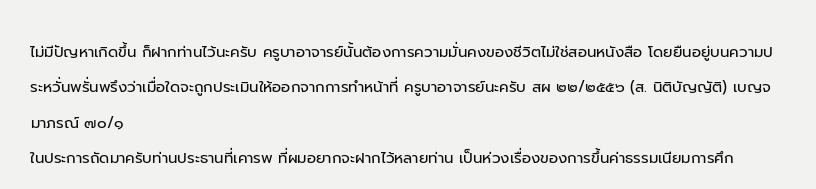ไม่มีปัญหาเกิดขึ้น ก็ฝากท่านไว้นะครับ ครูบาอาจารย์นั้นต้องการความมั่นคงของชีวิตไม่ใช่สอนหนังสือ โดยยืนอยู่บนความประหวั่นพรั่นพรึงว่าเมื่อใดจะถูกประเมินให้ออกจากการทําหน้าที่ ครูบาอาจารย์นะครับ สผ ๒๒/๒๕๕๖ (ส. นิติบัญญัติ) เบญจมาภรณ์ ๗๐/๑
ในประการถัดมาครับท่านประธานที่เคารพ ที่ผมอยากจะฝากไว้หลายท่าน เป็นห่วงเรื่องของการขึ้นค่าธรรมเนียมการศึก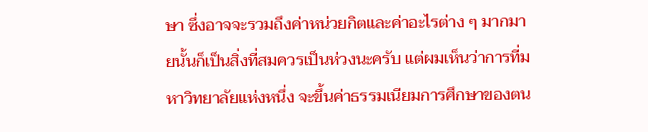ษา ซึ่งอาจจะรวมถึงค่าหน่วยกิตและค่าอะไรต่าง ๆ มากมายนั้นก็เป็นสิ่งที่สมควรเป็นห่วงนะครับ แต่ผมเห็นว่าการที่มหาวิทยาลัยแห่งหนึ่ง จะขึ้นค่าธรรมเนียมการศึกษาของตน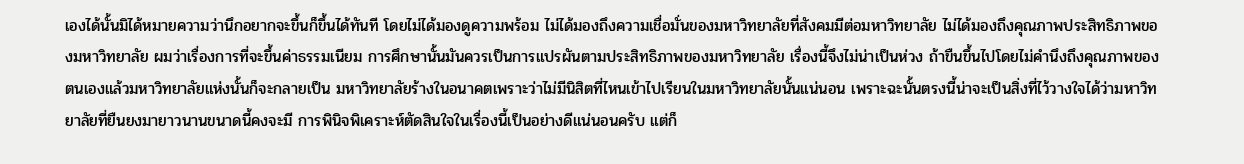เองได้นั้นมิได้หมายความว่านึกอยากจะขึ้นก็ขึ้นได้ทันที โดยไม่ได้มองดูความพร้อม ไม่ได้มองถึงความเชื่อมั่นของมหาวิทยาลัยที่สังคมมีต่อมหาวิทยาลัย ไม่ได้มองถึงคุณภาพประสิทธิภาพของมหาวิทยาลัย ผมว่าเรื่องการที่จะขึ้นค่าธรรมเนียม การศึกษานั้นมันควรเป็นการแปรผันตามประสิทธิภาพของมหาวิทยาลัย เรื่องนี้จึงไม่น่าเป็นห่วง ถ้าขืนขึ้นไปโดยไม่คํานึงถึงคุณภาพของตนเองแล้วมหาวิทยาลัยแห่งนั้นก็จะกลายเป็น มหาวิทยาลัยร้างในอนาคตเพราะว่าไม่มีนิสิตที่ไหนเข้าไปเรียนในมหาวิทยาลัยนั้นแน่นอน เพราะฉะนั้นตรงนี้น่าจะเป็นสิ่งที่ไว้วางใจได้ว่ามหาวิทยาลัยที่ยืนยงมายาวนานขนาดนี้คงจะมี การพินิจพิเคราะห์ตัดสินใจในเรื่องนี้เป็นอย่างดีแน่นอนครับ แต่ก็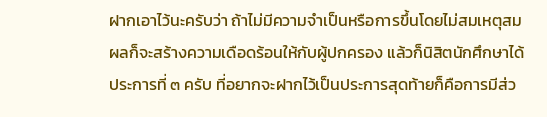ฝากเอาไว้นะครับว่า ถ้าไม่มีความจําเป็นหรือการขึ้นโดยไม่สมเหตุสมผลก็จะสร้างความเดือดร้อนให้กับผู้ปกครอง แล้วก็นิสิตนักศึกษาได้
ประการที่ ๓ ครับ ที่อยากจะฝากไว้เป็นประการสุดท้ายก็คือการมีส่ว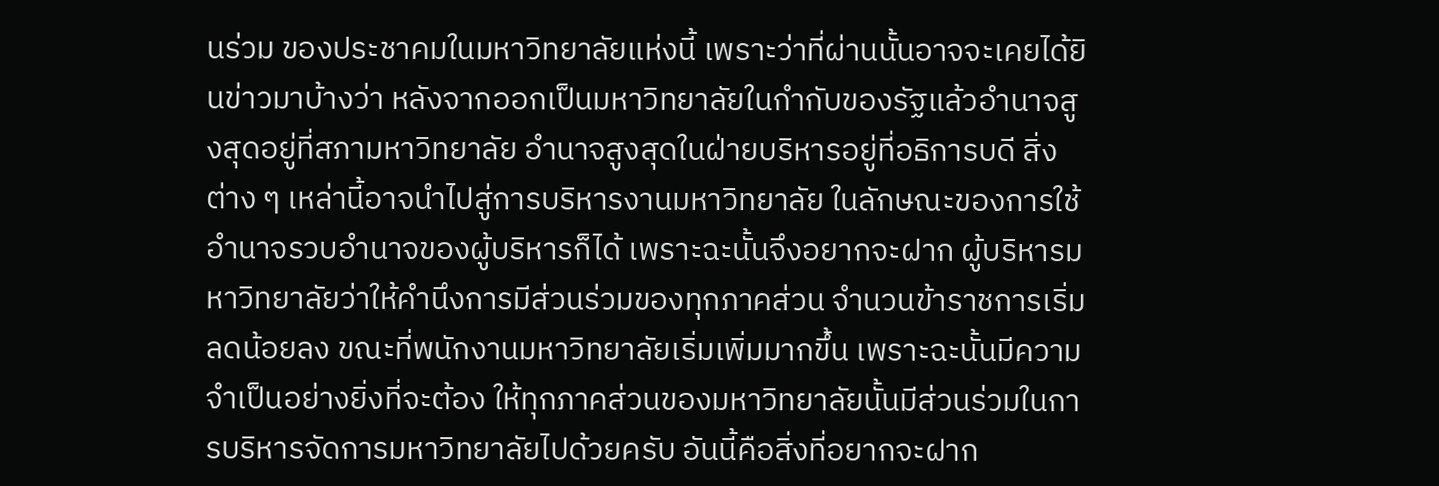นร่วม ของประชาคมในมหาวิทยาลัยแห่งนี้ เพราะว่าที่ผ่านนั้นอาจจะเคยได้ยินข่าวมาบ้างว่า หลังจากออกเป็นมหาวิทยาลัยในกํากับของรัฐแล้วอํานาจสูงสุดอยู่ที่สภามหาวิทยาลัย อํานาจสูงสุดในฝ่ายบริหารอยู่ที่อธิการบดี สิ่งต่าง ๆ เหล่านี้อาจนําไปสู่การบริหารงานมหาวิทยาลัย ในลักษณะของการใช้อํานาจรวบอํานาจของผู้บริหารก็ได้ เพราะฉะนั้นจึงอยากจะฝาก ผู้บริหารมหาวิทยาลัยว่าให้คํานึงการมีส่วนร่วมของทุกภาคส่วน จํานวนข้าราชการเริ่มลดน้อยลง ขณะที่พนักงานมหาวิทยาลัยเริ่มเพิ่มมากขึ้น เพราะฉะนั้นมีความจําเป็นอย่างยิ่งที่จะต้อง ให้ทุกภาคส่วนของมหาวิทยาลัยนั้นมีส่วนร่วมในการบริหารจัดการมหาวิทยาลัยไปด้วยครับ อันนี้คือสิ่งที่อยากจะฝาก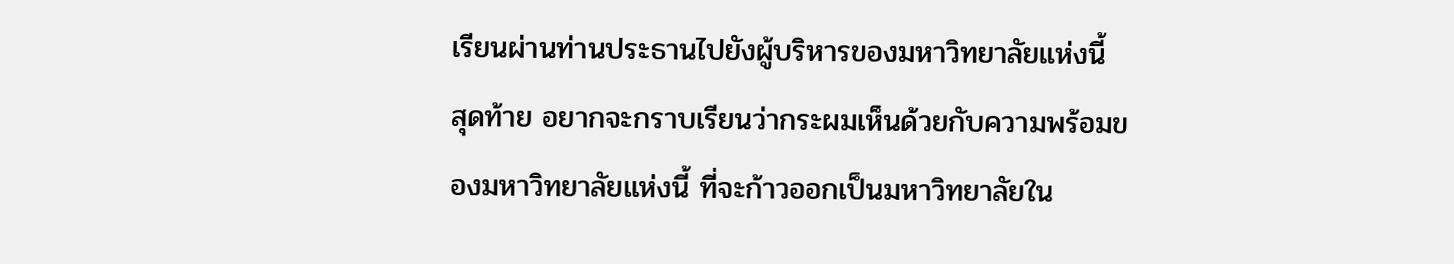เรียนผ่านท่านประธานไปยังผู้บริหารของมหาวิทยาลัยแห่งนี้
สุดท้าย อยากจะกราบเรียนว่ากระผมเห็นด้วยกับความพร้อมของมหาวิทยาลัยแห่งนี้ ที่จะก้าวออกเป็นมหาวิทยาลัยใน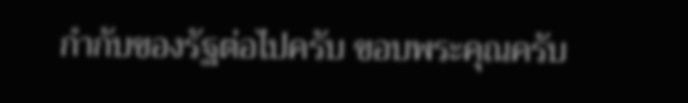กํากับของรัฐต่อไปครับ ขอบพระคุณครับ